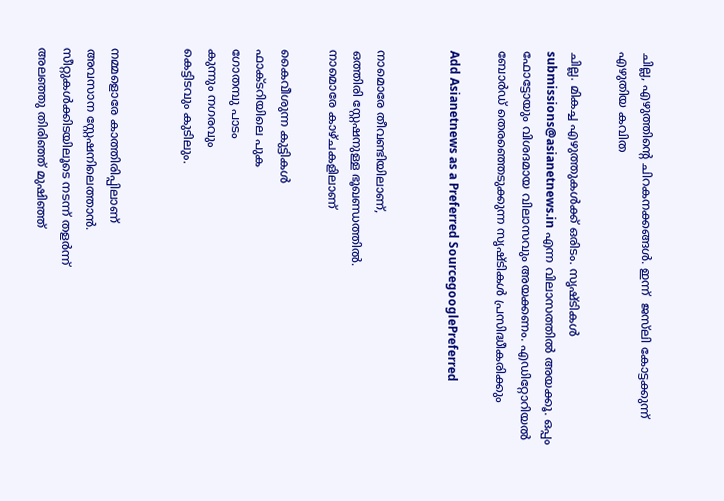ചില്ല, എഴുത്തിന്റെ ചിറകനക്കങ്ങള്‍. ഇന്ന്  ജസ്‌ലി കോട്ടക്കുന്ന് എഴുതിയ കവിത

ചില്ല. മികച്ച എഴുത്തുകള്‍ക്ക് ഒരിടം. സൃഷ്ടികള്‍ submissions@asianetnews.in എന്ന വിലാസത്തില്‍ അയക്കൂ. ഒപ്പം ഫോട്ടോയും വിശദമായ വിലാസവും അയക്കണം. എഡിറ്റോറിയല്‍ ബോര്‍ഡ് തെരഞ്ഞെടുക്കുന്ന സൃഷ്ടികള്‍ പ്രസിദ്ധീകരിക്കും

Add Asianetnews as a Preferred SourcegooglePreferred


നാമൊരേ തീവണ്ടിയിലാണ്,
ഒത്തിരി സ്റ്റേഷനുള്ള ഭൂഖണ്ഡത്തില്‍.
നാമൊരേ കാഴ്ചകളിലാണ്

കൈവീശുന്ന കുട്ടികള്‍
ഫാക്ടറിയിലെ പുക
ഗോതമ്പു പാടം
കുന്നും നഗരവും
കെട്ടിടവും കുടിലും.


നമ്മളൊരേ കാത്തിരിപ്പിലാണ്
അവസാന സ്റ്റേഷനിലെത്താന്‍.
സീറ്റുകള്‍ക്കിടയിലൂടെ നടന്ന് തളര്‍ന്ന്
അലഞ്ഞു തിരിഞ്ഞ് മുഷിഞ്ഞ്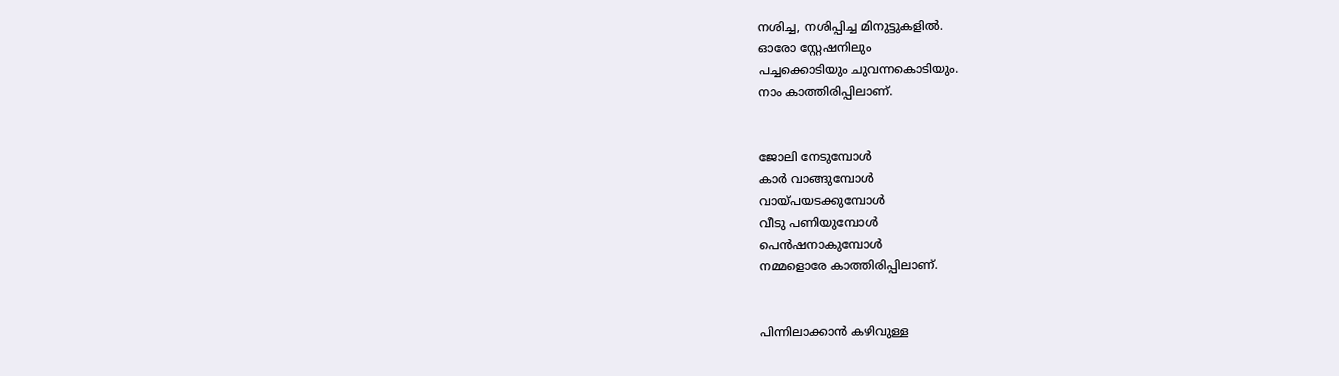നശിച്ച, നശിപ്പിച്ച മിനുട്ടുകളില്‍.
ഓരോ സ്റ്റേഷനിലും
പച്ചക്കൊടിയും ചുവന്നകൊടിയും.
നാം കാത്തിരിപ്പിലാണ്.


ജോലി നേടുമ്പോള്‍
കാര്‍ വാങ്ങുമ്പോള്‍
വായ്പയടക്കുമ്പോള്‍
വീടു പണിയുമ്പോള്‍
പെന്‍ഷനാകുമ്പോള്‍
നമ്മളൊരേ കാത്തിരിപ്പിലാണ്.


പിന്നിലാക്കാന്‍ കഴിവുള്ള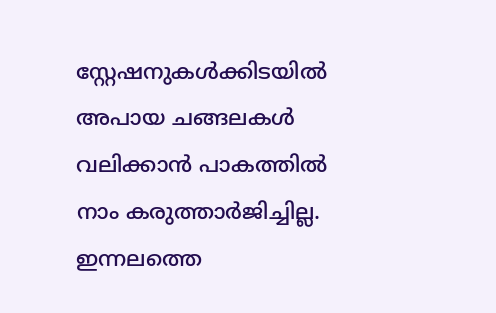സ്റ്റേഷനുകള്‍ക്കിടയില്‍
അപായ ചങ്ങലകള്‍
വലിക്കാന്‍ പാകത്തില്‍
നാം കരുത്താര്‍ജിച്ചില്ല.
ഇന്നലത്തെ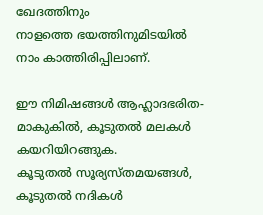ഖേദത്തിനും
നാളത്തെ ഭയത്തിനുമിടയില്‍
നാം കാത്തിരിപ്പിലാണ്.

ഈ നിമിഷങ്ങള്‍ ആഹ്ലാദഭരിത-
മാകുകില്‍, കൂടുതല്‍ മലകള്‍
കയറിയിറങ്ങുക.
കൂടുതല്‍ സൂര്യസ്തമയങ്ങള്‍,
കൂടുതല്‍ നദികള്‍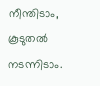നീന്തിടാം,
കൂടുതല്‍ നടന്നിടാം.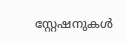സ്റ്റേഷനുകള്‍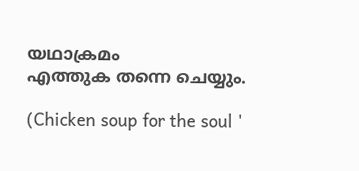യഥാക്രമം
എത്തുക തന്നെ ചെയ്യും.

(Chicken soup for the soul '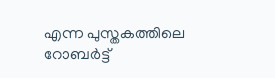എന്ന പുസ്തകത്തിലെ റോബര്‍ട്ട്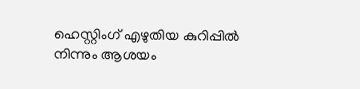ഹെസ്റ്റിംഗ് എഴുതിയ കുറിപ്പില്‍ നിന്നും ആശയം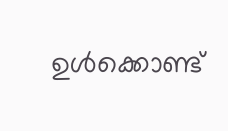ഉള്‍ക്കൊണ്ട്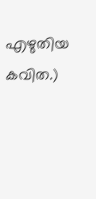എഴുതിയ കവിത.)